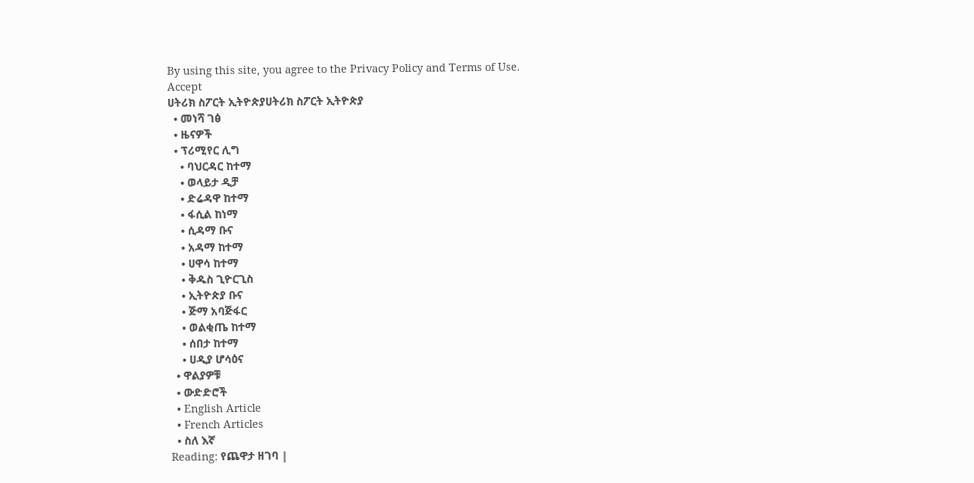By using this site, you agree to the Privacy Policy and Terms of Use.
Accept
ሀትሪክ ስፖርት ኢትዮጵያሀትሪክ ስፖርት ኢትዮጵያ
  • መነሻ ገፅ
  • ዜናዎች
  • ፕሪሚየር ሊግ
    • ባህርዳር ከተማ
    • ወላይታ ዲቻ
    • ድሬዳዋ ከተማ
    • ፋሲል ከነማ
    • ሲዳማ ቡና
    • አዳማ ከተማ
    • ሀዋሳ ከተማ
    • ቅዱስ ጊዮርጊስ
    • ኢትዮጵያ ቡና
    • ጅማ አባጅፋር
    • ወልቂጤ ከተማ
    • ሰበታ ከተማ
    • ሀዲያ ሆሳዕና
  • ዋልያዎቹ
  • ውድድሮች
  • English Article
  • French Articles
  • ስለ እኛ
Reading: የጨዋታ ዘገባ |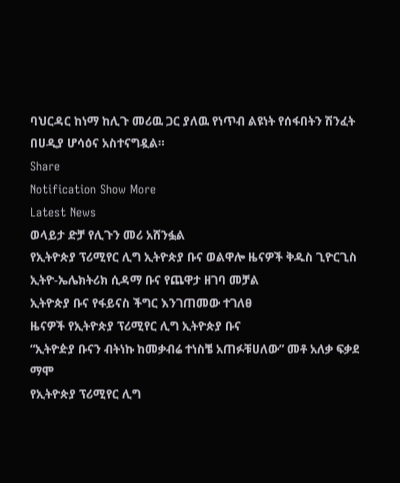ባህርዳር ከነማ ከሊጉ መሪዉ ጋር ያለዉ የነጥብ ልዩነት የሰፋበትን ሽንፈት በሀዲያ ሆሳዕና አስተናግዷል።
Share
Notification Show More
Latest News
ወላይታ ድቻ የሊጉን መሪ አሸንፏል
የኢትዮጵያ ፕሪሚየር ሊግ ኢትዮጵያ ቡና ወልዋሎ ዜናዎች ቅዱስ ጊዮርጊስ ኢትዮ-ኤሌክትሪክ ሲዳማ ቡና የጨዋታ ዘገባ መቻል
ኢትዮጵያ ቡና የፋይናስ ችግር እንገጠመው ተገለፀ
ዜናዎች የኢትዮጵያ ፕሪሚየር ሊግ ኢትዮጵያ ቡና
“ኢትዮዽያ ቡናን ብትነኩ ከመቃብሬ ተነስቼ አጠፉቹሀለው” መቶ አለቃ ፍቃደ ማሞ
የኢትዮጵያ ፕሪሚየር ሊግ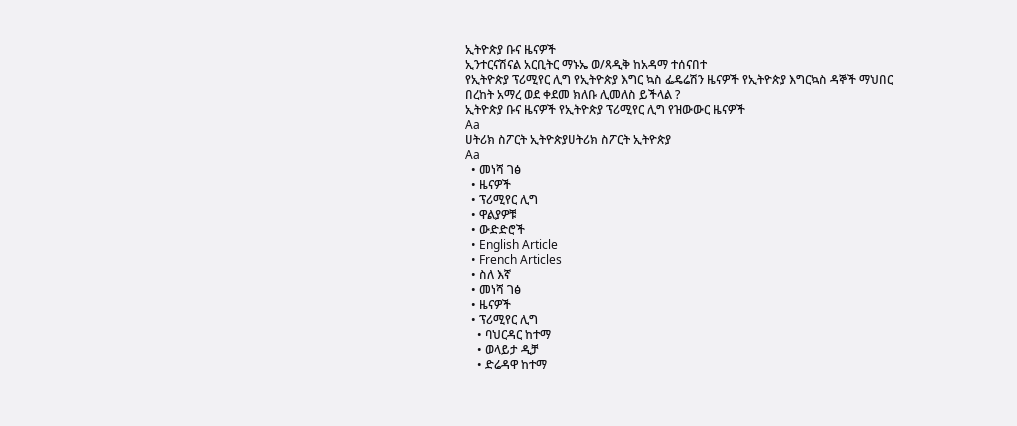ኢትዮጵያ ቡና ዜናዎች
ኢንተርናሽናል አርቢትር ማኑኤ ወ/ጻዲቅ ከአዳማ ተሰናበተ
የኢትዮጵያ ፕሪሚየር ሊግ የኢትዮጵያ እግር ኳስ ፌዴሬሽን ዜናዎች የኢትዮጵያ እግርኳስ ዳኞች ማህበር
በረከት አማረ ወደ ቀደመ ክለቡ ሊመለስ ይችላል ?
ኢትዮጵያ ቡና ዜናዎች የኢትዮጵያ ፕሪሚየር ሊግ የዝውውር ዜናዎች
Aa
ሀትሪክ ስፖርት ኢትዮጵያሀትሪክ ስፖርት ኢትዮጵያ
Aa
  • መነሻ ገፅ
  • ዜናዎች
  • ፕሪሚየር ሊግ
  • ዋልያዎቹ
  • ውድድሮች
  • English Article
  • French Articles
  • ስለ እኛ
  • መነሻ ገፅ
  • ዜናዎች
  • ፕሪሚየር ሊግ
    • ባህርዳር ከተማ
    • ወላይታ ዲቻ
    • ድሬዳዋ ከተማ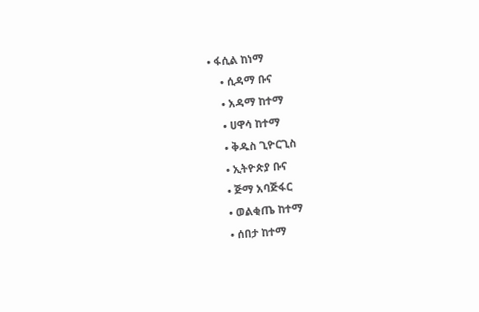• ፋሲል ከነማ
    • ሲዳማ ቡና
    • አዳማ ከተማ
    • ሀዋሳ ከተማ
    • ቅዱስ ጊዮርጊስ
    • ኢትዮጵያ ቡና
    • ጅማ አባጅፋር
    • ወልቂጤ ከተማ
    • ሰበታ ከተማ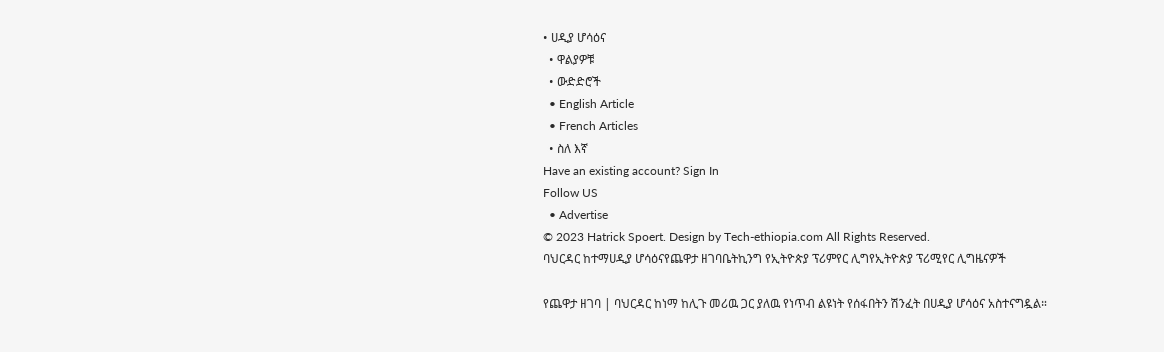• ሀዲያ ሆሳዕና
  • ዋልያዎቹ
  • ውድድሮች
  • English Article
  • French Articles
  • ስለ እኛ
Have an existing account? Sign In
Follow US
  • Advertise
© 2023 Hatrick Spoert. Design by Tech-ethiopia.com All Rights Reserved.
ባህርዳር ከተማሀዲያ ሆሳዕናየጨዋታ ዘገባቤትኪንግ የኢትዮጵያ ፕሪምየር ሊግየኢትዮጵያ ፕሪሚየር ሊግዜናዎች

የጨዋታ ዘገባ | ባህርዳር ከነማ ከሊጉ መሪዉ ጋር ያለዉ የነጥብ ልዩነት የሰፋበትን ሽንፈት በሀዲያ ሆሳዕና አስተናግዷል።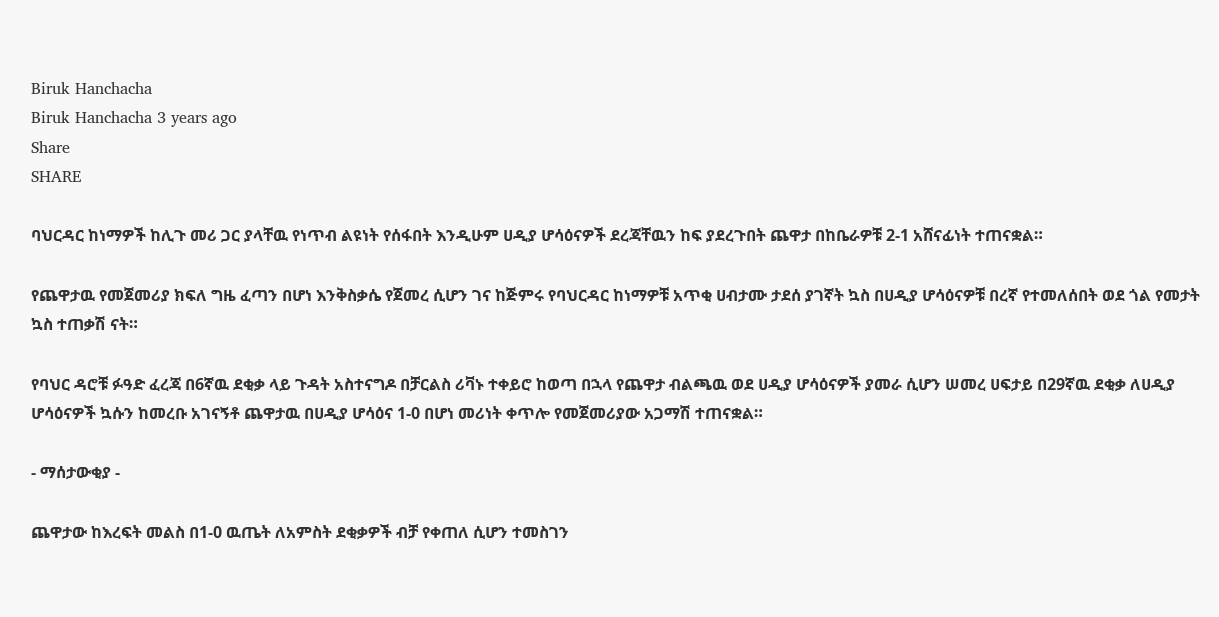Biruk Hanchacha
Biruk Hanchacha 3 years ago
Share
SHARE

ባህርዳር ከነማዎች ከሊጉ መሪ ጋር ያላቸዉ የነጥብ ልዩነት የሰፋበት እንዲሁም ሀዲያ ሆሳዕናዎች ደረጃቸዉን ከፍ ያደረጉበት ጨዋታ በከቤራዎቹ 2-1 አሸናፊነት ተጠናቋል።

የጨዋታዉ የመጀመሪያ ክፍለ ግዜ ፈጣን በሆነ እንቅስቃሴ የጀመረ ሲሆን ገና ከጅምሩ የባህርዳር ከነማዎቹ አጥቂ ሀብታሙ ታደሰ ያገኛት ኳስ በሀዲያ ሆሳዕናዎቹ በረኛ የተመለሰበት ወደ ጎል የመታት ኳስ ተጠቃሽ ናት።

የባህር ዳሮቹ ፉዓድ ፈረጃ በ6ኛዉ ደቂቃ ላይ ጉዳት አስተናግዶ በቻርልስ ሪቫኑ ተቀይሮ ከወጣ በኋላ የጨዋታ ብልጫዉ ወደ ሀዲያ ሆሳዕናዎች ያመራ ሲሆን ሠመረ ሀፍታይ በ29ኛዉ ደቂቃ ለሀዲያ ሆሳዕናዎች ኳሱን ከመረቡ አገናኝቶ ጨዋታዉ በሀዲያ ሆሳዕና 1-0 በሆነ መሪነት ቀጥሎ የመጀመሪያው አጋማሽ ተጠናቋል።

- ማሰታውቂያ -

ጨዋታው ከእረፍት መልስ በ1-0 ዉጤት ለአምስት ደቂቃዎች ብቻ የቀጠለ ሲሆን ተመስገን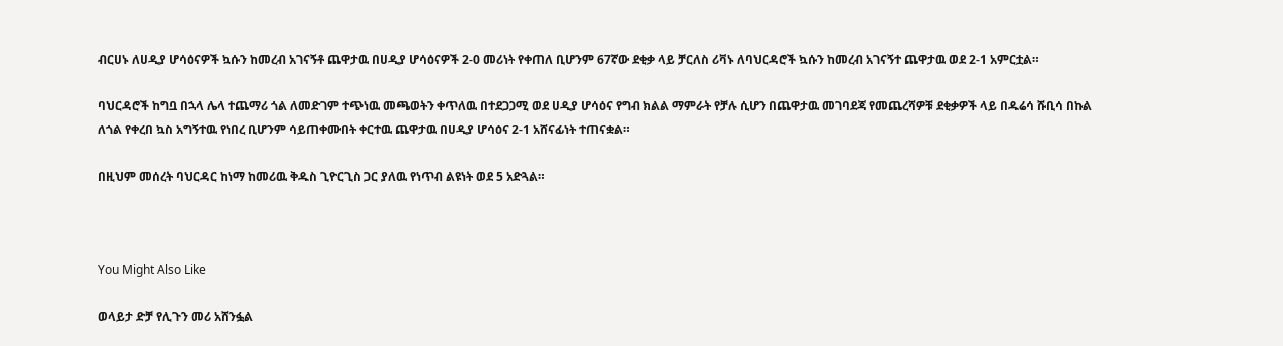ብርሀኑ ለሀዲያ ሆሳዕናዎች ኳሱን ከመረብ አገናኝቶ ጨዋታዉ በሀዲያ ሆሳዕናዎች 2-0 መሪነት የቀጠለ ቢሆንም 67ኛው ደቂቃ ላይ ቻርለስ ሪቫኑ ለባህርዳሮች ኳሱን ከመረብ አገናኝተ ጨዋታዉ ወደ 2-1 አምርቷል።

ባህርዳሮች ከግቧ በኋላ ሌላ ተጨማሪ ጎል ለመድገም ተጭነዉ መጫወትን ቀጥለዉ በተደጋጋሚ ወደ ሀዲያ ሆሳዕና የግብ ክልል ማምራት የቻሉ ሲሆን በጨዋታዉ መገባደጃ የመጨረሻዎቹ ደቂቃዎች ላይ በዱሬሳ ሹቢሳ በኩል ለጎል የቀረበ ኳስ አግኝተዉ የነበረ ቢሆንም ሳይጠቀሙበት ቀርተዉ ጨዋታዉ በሀዲያ ሆሳዕና 2-1 አሸናፊነት ተጠናቋል።

በዚህም መሰረት ባህርዳር ከነማ ከመሪዉ ቅዱስ ጊዮርጊስ ጋር ያለዉ የነጥብ ልዩነት ወደ 5 አድጓል።



You Might Also Like

ወላይታ ድቻ የሊጉን መሪ አሸንፏል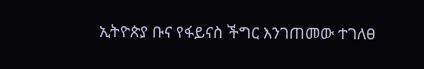ኢትዮጵያ ቡና የፋይናስ ችግር እንገጠመው ተገለፀ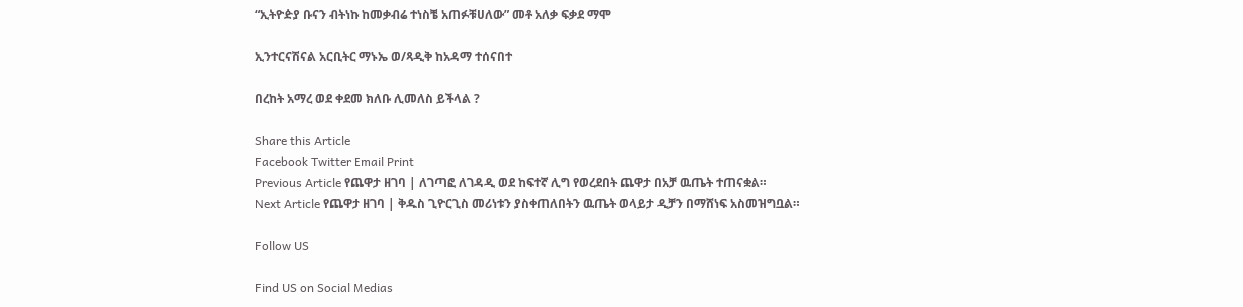“ኢትዮዽያ ቡናን ብትነኩ ከመቃብሬ ተነስቼ አጠፉቹሀለው” መቶ አለቃ ፍቃደ ማሞ

ኢንተርናሽናል አርቢትር ማኑኤ ወ/ጻዲቅ ከአዳማ ተሰናበተ

በረከት አማረ ወደ ቀደመ ክለቡ ሊመለስ ይችላል ?

Share this Article
Facebook Twitter Email Print
Previous Article የጨዋታ ዘገባ | ለገጣፎ ለገዳዲ ወደ ከፍተኛ ሊግ የወረደበት ጨዋታ በአቻ ዉጤት ተጠናቋል።
Next Article የጨዋታ ዘገባ | ቅዱስ ጊዮርጊስ መሪነቱን ያስቀጠለበትን ዉጤት ወላይታ ዲቻን በማሸነፍ አስመዝግቧል።

Follow US

Find US on Social Medias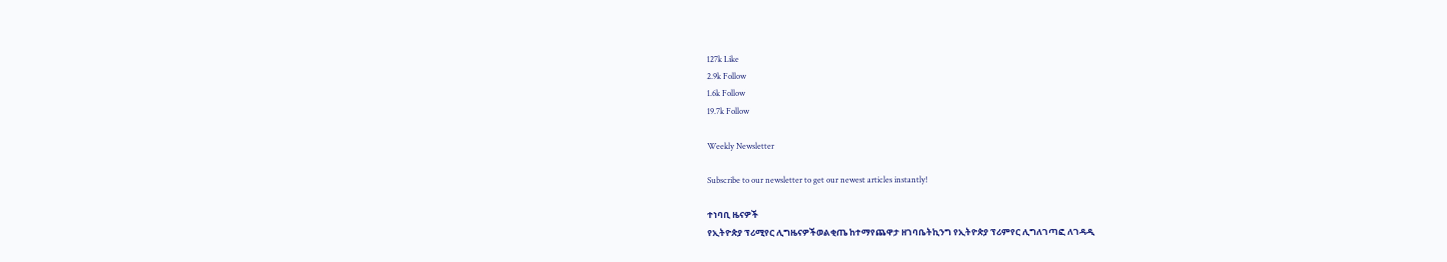127k Like
2.9k Follow
1.6k Follow
19.7k Follow

Weekly Newsletter

Subscribe to our newsletter to get our newest articles instantly!

ተነባቢ ዜናዎች
የኢትዮጵያ ፕሪሚየር ሊግዜናዎችወልቂጤ ከተማየጨዋታ ዘገባቤትኪንግ የኢትዮጵያ ፕሪምየር ሊግለገጣፎ ለገዳዲ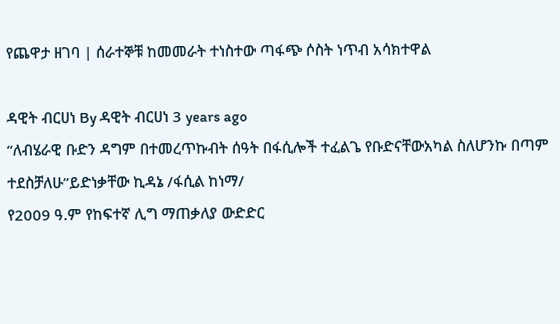የጨዋታ ዘገባ | ሰራተኞቹ ከመመራት ተነስተው ጣፋጭ ሶስት ነጥብ አሳክተዋል

ዳዊት ብርሀነ By ዳዊት ብርሀነ 3 years ago
“ለብሄራዊ ቡድን ዳግም በተመረጥኩብት ሰዓት በፋሲሎች ተፈልጌ የቡድናቸውአካል ስለሆንኩ በጣም ተደስቻለሁ”ይድነቃቸው ኪዳኔ /ፋሲል ከነማ/
የ2009 ዓ.ም የከፍተኛ ሊግ ማጠቃለያ ውድድር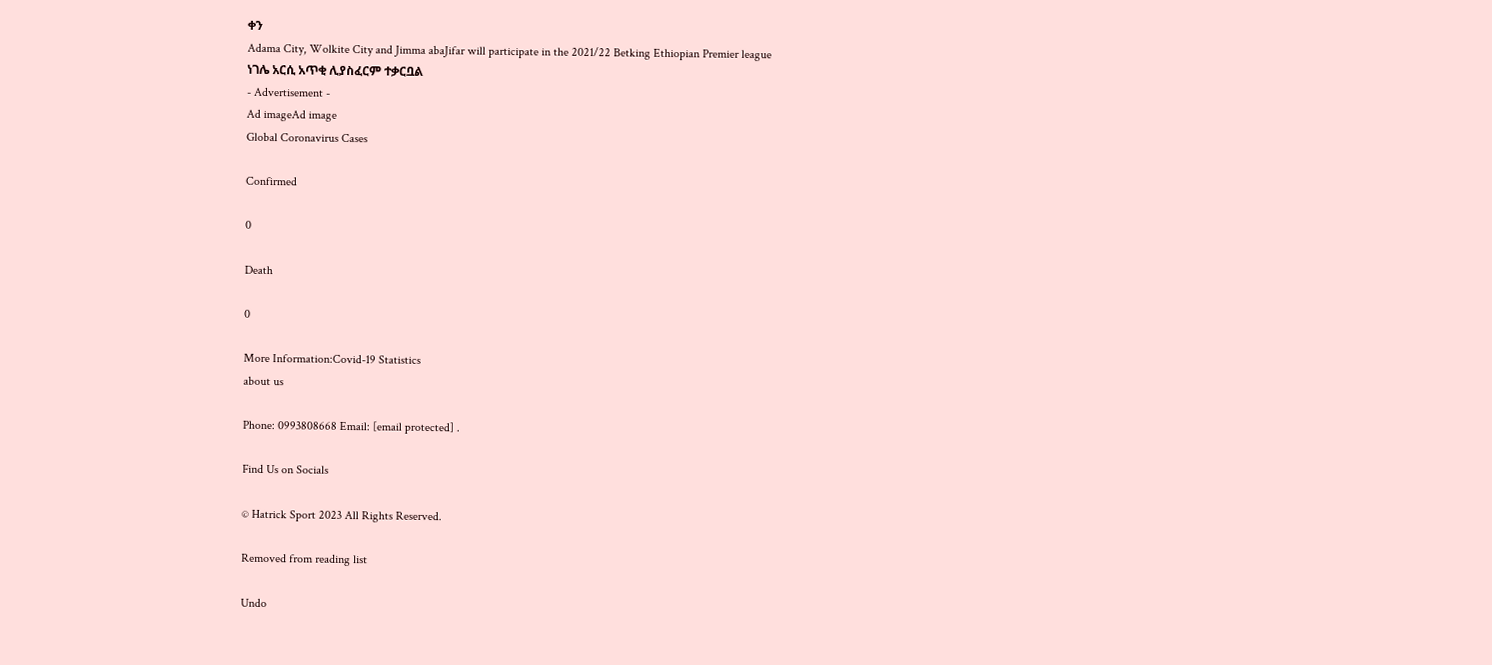ቀን
Adama City, Wolkite City and Jimma abaJifar will participate in the 2021/22 Betking Ethiopian Premier league
ነገሌ አርሲ አጥቂ ሊያስፈርም ተቃርቧል
- Advertisement -
Ad imageAd image
Global Coronavirus Cases

Confirmed

0

Death

0

More Information:Covid-19 Statistics
about us

Phone: 0993808668 Email: [email protected] .

Find Us on Socials

© Hatrick Sport 2023 All Rights Reserved.

Removed from reading list

Undo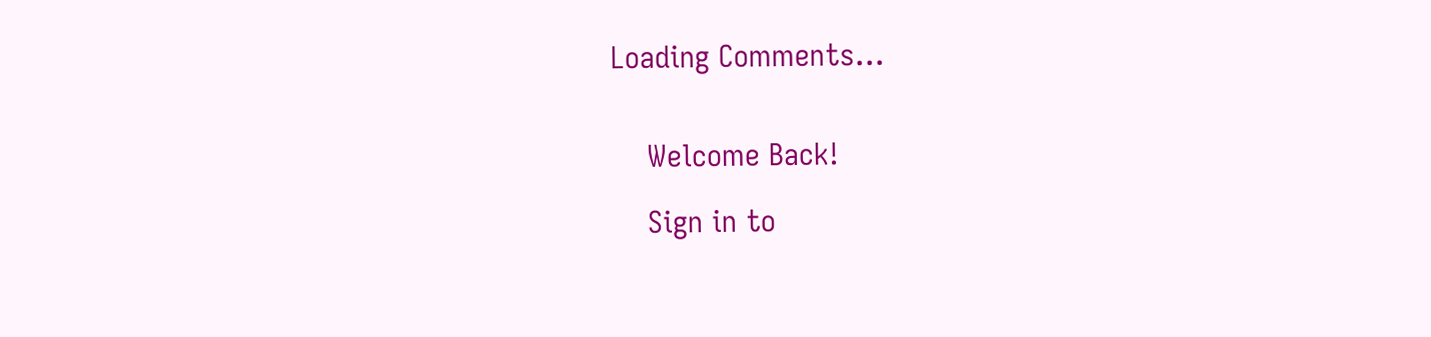Loading Comments...


    Welcome Back!

    Sign in to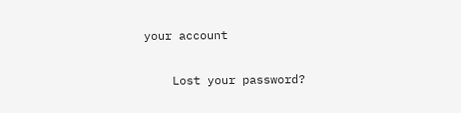your account

    Lost your password?